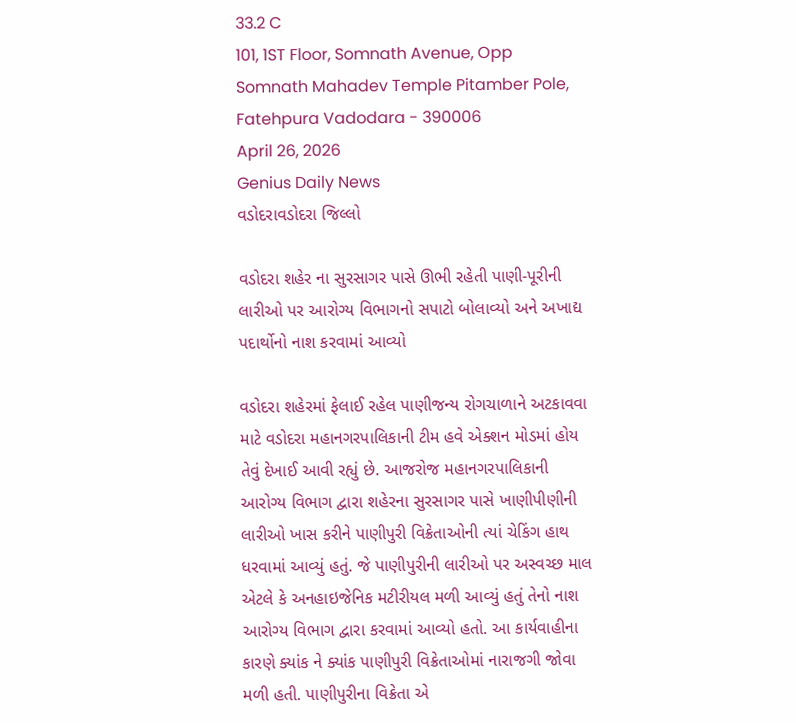33.2 C
101, 1ST Floor, Somnath Avenue, Opp Somnath Mahadev Temple Pitamber Pole, Fatehpura Vadodara - 390006
April 26, 2026
Genius Daily News
વડોદરાવડોદરા જિલ્લો

વડોદરા શહેર ના સુરસાગર પાસે ઊભી રહેતી પાણી-પૂરીની લારીઓ પર આરોગ્ય વિભાગનો સપાટો બોલાવ્યો અને અખાદ્ય પદાર્થોનો નાશ કરવામાં આવ્યો

વડોદરા શહેરમાં ફેલાઈ રહેલ પાણીજન્ય રોગચાળાને અટકાવવા માટે વડોદરા મહાનગરપાલિકાની ટીમ હવે એક્શન મોડમાં હોય તેવું દેખાઈ આવી રહ્યું છે. આજરોજ મહાનગરપાલિકાની આરોગ્ય વિભાગ દ્વારા શહેરના સુરસાગર પાસે ખાણીપીણીની લારીઓ ખાસ કરીને પાણીપુરી વિક્રેતાઓની ત્યાં ચેકિંગ હાથ ધરવામાં આવ્યું હતું. જે પાણીપુરીની લારીઓ પર અસ્વચ્છ માલ એટલે કે અનહાઇજેનિક મટીરીયલ મળી આવ્યું હતું તેનો નાશ આરોગ્ય વિભાગ દ્વારા કરવામાં આવ્યો હતો. આ કાર્યવાહીના કારણે ક્યાંક ને ક્યાંક પાણીપુરી વિક્રેતાઓમાં નારાજગી જોવા મળી હતી. પાણીપુરીના વિક્રેતા એ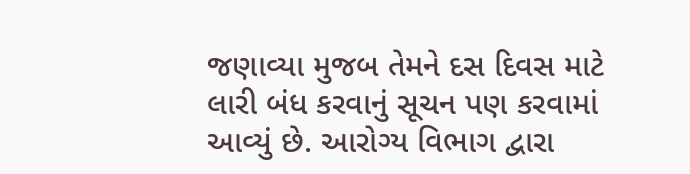જણાવ્યા મુજબ તેમને દસ દિવસ માટે લારી બંધ કરવાનું સૂચન પણ કરવામાં આવ્યું છે. આરોગ્ય વિભાગ દ્વારા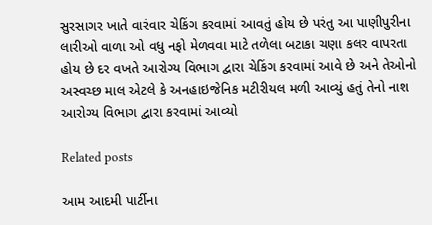સુરસાગર ખાતે વારંવાર ચેકિંગ કરવામાં આવતું હોય છે પરંતુ આ પાણીપુરીના લારીઓ વાળા ઓ વધુ નફો મેળવવા માટે તળેલા બટાકા ચણા કલર વાપરતા હોય છે દર વખતે આરોગ્ય વિભાગ દ્વારા ચેકિંગ કરવામાં આવે છે અને તેઓનો અસ્વચ્છ માલ એટલે કે અનહાઇજેનિક મટીરીયલ મળી આવ્યું હતું તેનો નાશ આરોગ્ય વિભાગ દ્વારા કરવામાં આવ્યો

Related posts

આમ આદમી પાર્ટીના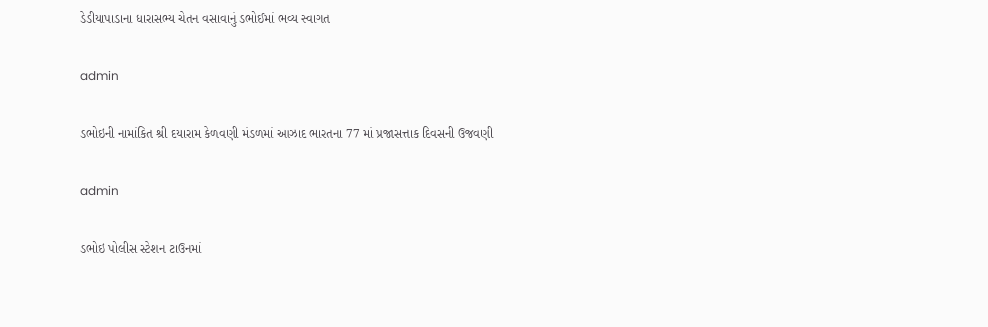ડેડીયાપાડાના ધારાસભ્ય ચેતન વસાવાનું ડભોઈમાં ભવ્ય સ્વાગત

admin

ડભોઇની નામાંકિત શ્રી દયારામ કેળવણી મંડળમાં આઝાદ ભારતના 77 માં પ્રજાસત્તાક દિવસની ઉજવણી

admin

ડભોઇ પોલીસ સ્ટેશન ટાઉનમાં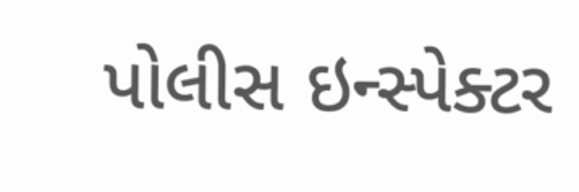પોલીસ ઇન્સ્પેક્ટર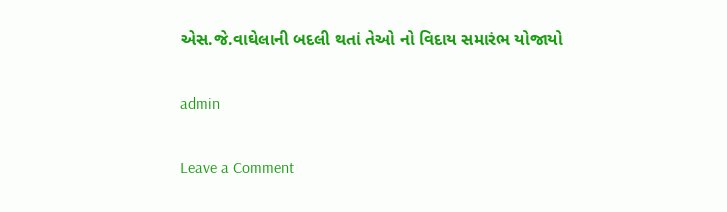એસ.જે.વાઘેલાની બદલી થતાં તેઓ નો વિદાય સમારંભ યોજાયો

admin

Leave a Comment